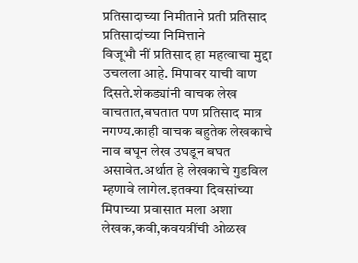प्रतिसादाच्या निमीताने प्रती प्रतिसाद
प्रतिसादांच्या निमित्ताने
विजूभौ नीं प्रतिसाद हा महत्वाचा मुद्दा उचलला आहे. मिपावर याची वाण दिसते.शेकड्यांनी वाचक लेख वाचतात,बघतात पण प्रतिसाद मात्र नगण्य.काही वाचक बहुतेक लेखकाचे नाव बघून लेख उघडून बघत असावेत.अर्थात हे लेखकाचे गुडविल म्हणावे लागेल.इतक्या दिवसांच्या मिपाच्या प्रवासात मला अशा लेखक,कवी,कवयत्रींची ओळख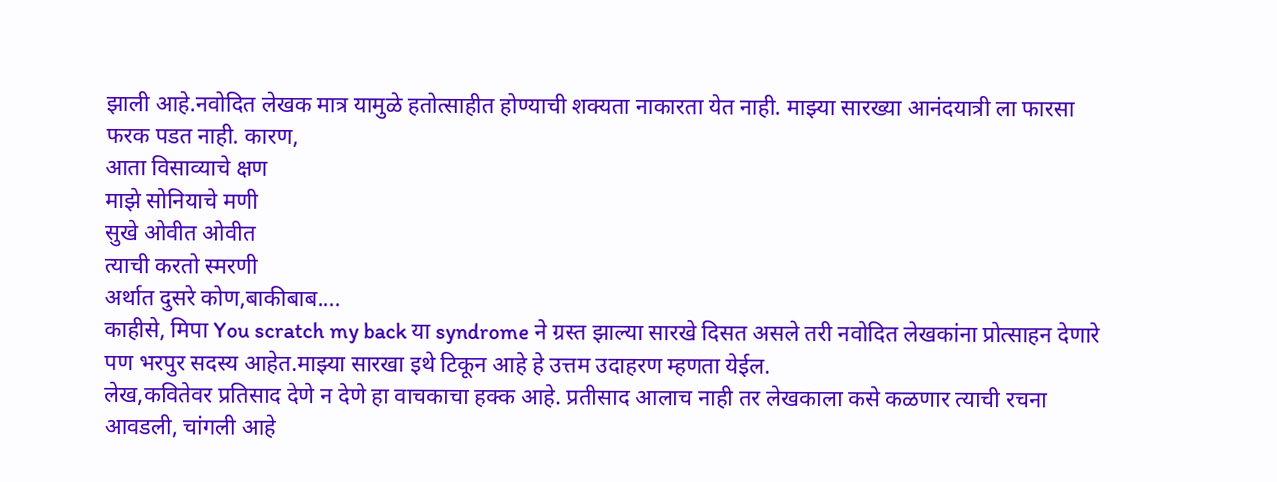झाली आहे.नवोदित लेखक मात्र यामुळे हतोत्साहीत होण्याची शक्यता नाकारता येत नाही. माझ्या सारख्या आनंदयात्री ला फारसा फरक पडत नाही. कारण,
आता विसाव्याचे क्षण
माझे सोनियाचे मणी
सुखे ओवीत ओवीत
त्याची करतो स्मरणी
अर्थात दुसरे कोण,बाकीबाब....
काहीसे, मिपा You scratch my back या syndrome ने ग्रस्त झाल्या सारखे दिसत असले तरी नवोदित लेखकांना प्रोत्साहन देणारे पण भरपुर सदस्य आहेत.माझ्या सारखा इथे टिकून आहे हे उत्तम उदाहरण म्हणता येईल.
लेख,कवितेवर प्रतिसाद देणे न देणे हा वाचकाचा हक्क आहे. प्रतीसाद आलाच नाही तर लेखकाला कसे कळणार त्याची रचना आवडली, चांगली आहे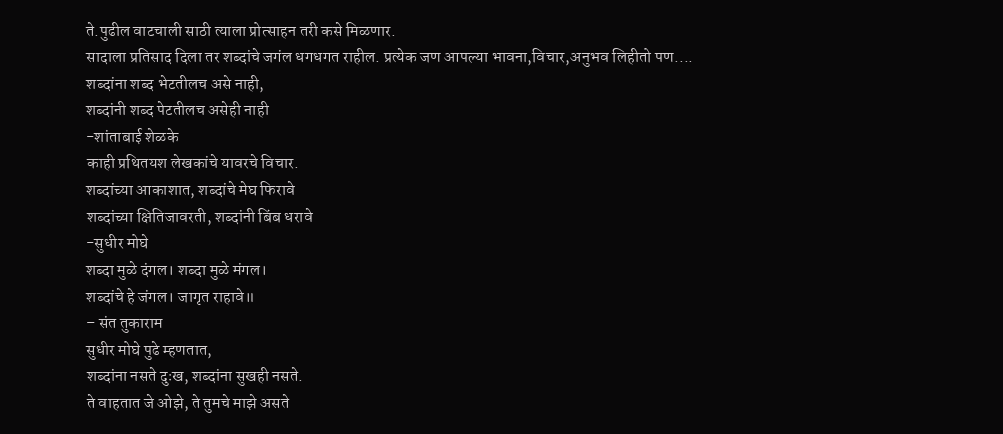ते.पुढील वाटचाली साठी त्याला प्रोत्साहन तरी कसे मिळणार.
सादाला प्रतिसाद दिला तर शब्दांचे जगंल धगधगत राहील. प्रत्येक जण आपल्या भावना,विचार,अनुभव लिहीतो पण....
शब्दांना शब्द भेटतीलच असे नाही,
शब्दांनी शब्द पेटतीलच असेही नाही
-शांताबाई शेळके
काही प्रथितयश लेखकांचे यावरचे विचार.
शब्दांच्या आकाशात, शब्दांचे मेघ फिरावे
शब्दांच्या क्षितिजावरती, शब्दांनी बिंब धरावे
-सुधीर मोघे
शब्दा मुळे दंगल। शब्दा मुळे मंगल।
शब्दांचे हे जंगल। जागृत राहावे॥
– संत तुकाराम
सुधीर मोघे पुढे म्हणतात,
शब्दांना नसते दुःख, शब्दांना सुखही नसते.
ते वाहतात जे ओझे, ते तुमचे माझे असते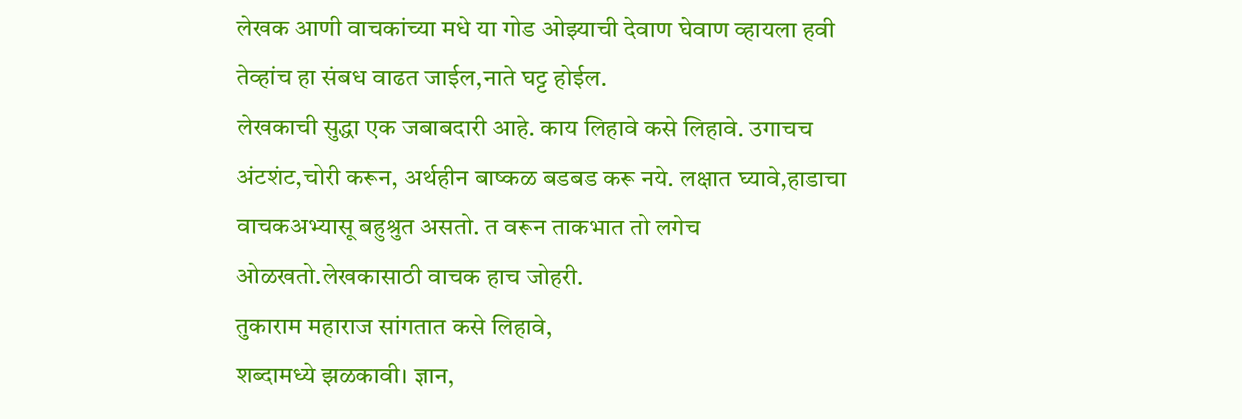लेखक आणी वाचकांच्या मधे या गोड ओझ्याची देवाण घेवाण व्हायला हवी तेव्हांच हा संबध वाढत जाईल,नाते घट्ट होईल.
लेखकाची सुद्धा एक जबाबदारी आहे. काय लिहावे कसे लिहावे. उगाचच अंटशंट,चोरी करून, अर्थहीन बाष्कळ बडबड करू नये. लक्षात घ्यावे,हाडाचा वाचकअभ्यासू बहुश्रुत असतो. त वरून ताकभात तो लगेच ओळखतो.लेखकासाठी वाचक हाच जोहरी.
तुकाराम महाराज सांगतात कसे लिहावे,
शब्दामध्ये झळकावी। ज्ञान,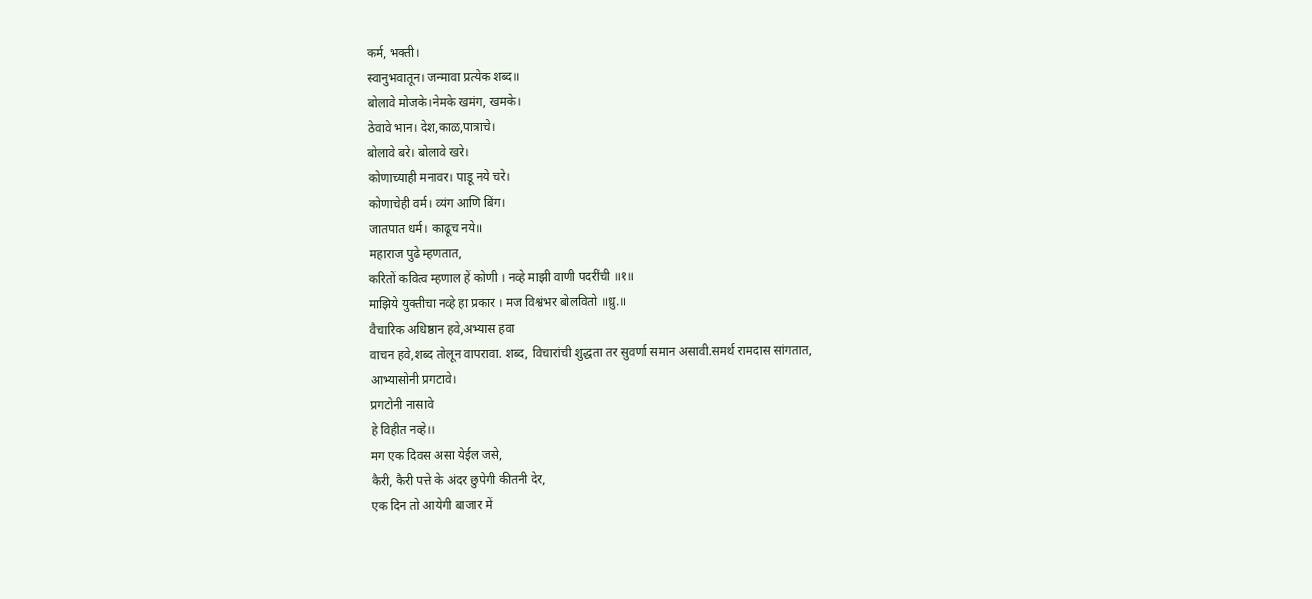कर्म, भक्ती।
स्वानुभवातून। जन्मावा प्रत्येक शब्द॥
बोलावे मोजके।नेमके खमंग, खमके।
ठेवावे भान। देश,काळ,पात्राचे।
बोलावे बरे। बोलावे खरे।
कोणाच्याही मनावर। पाडू नये चरे।
कोणाचेही वर्म। व्यंग आणि बिंग।
जातपात धर्म। काढूच नये॥
महाराज पुढे म्हणतात,
करितों कवित्व म्हणाल हें कोणी । नव्हे माझी वाणी पदरींची ॥१॥
माझिये युक्तीचा नव्हे हा प्रकार । मज विश्वंभर बोलवितो ॥ध्रु.॥
वैचारिक अधिष्ठान हवे,अभ्यास हवा
वाचन हवे,शब्द तोलून वापरावा. शब्द, विचारांची शुद्धता तर सुवर्णा समान असावी.समर्थ रामदास सांगतात,
आभ्यासोनी प्रगटावे।
प्रगटोनी नासावे
हे विहीत नव्हे।।
मग एक दिवस असा येईल जसे,
कैरी, कैरी पत्ते के अंदर छुपेगी कीतनी देर,
एक दिन तो आयेगी बाजार में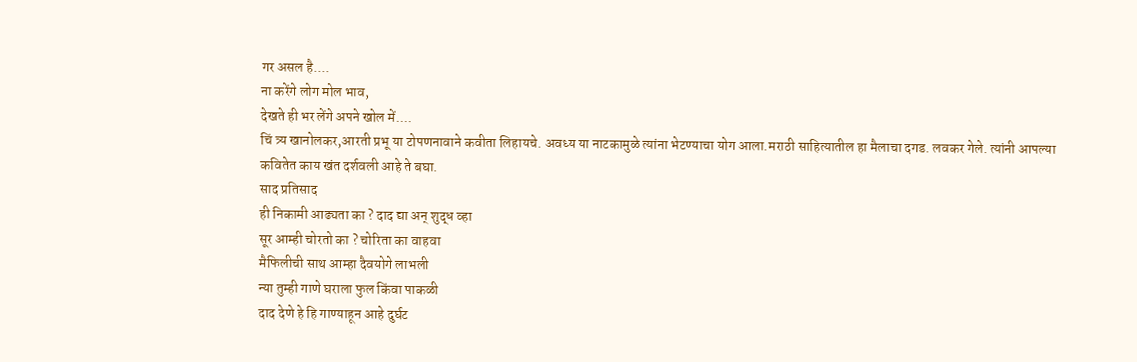गर असल है....
ना करेंगे लोग मोल भाव,
देखते ही भर लेंगे अपने खोल में....
चिं त्र्य खानोलकर,आरती प्रभू या टोपणनावाने कवीता लिहायचे. अवध्य या नाटकामुळे त्यांना भेटण्याचा योग आला.मराठी साहित्यातील हा मैलाचा दगड. लवकर गेले. त्यांनी आपल्या कवितेत काय खंत दर्शवली आहे ते बघा.
साद प्रतिसाद
ही निकामी आढ्यता का ? दाद द्या अन् शुद्ध व्हा
सूर आम्ही चोरतो का ? चोरिता का वाहवा
मैफिलीची साथ आम्हा दैवयोगे लाभली
न्या तुम्ही गाणे घराला फुल किंवा पाकळी
दाद देणे हे हि गाण्याहून आहे दुर्घट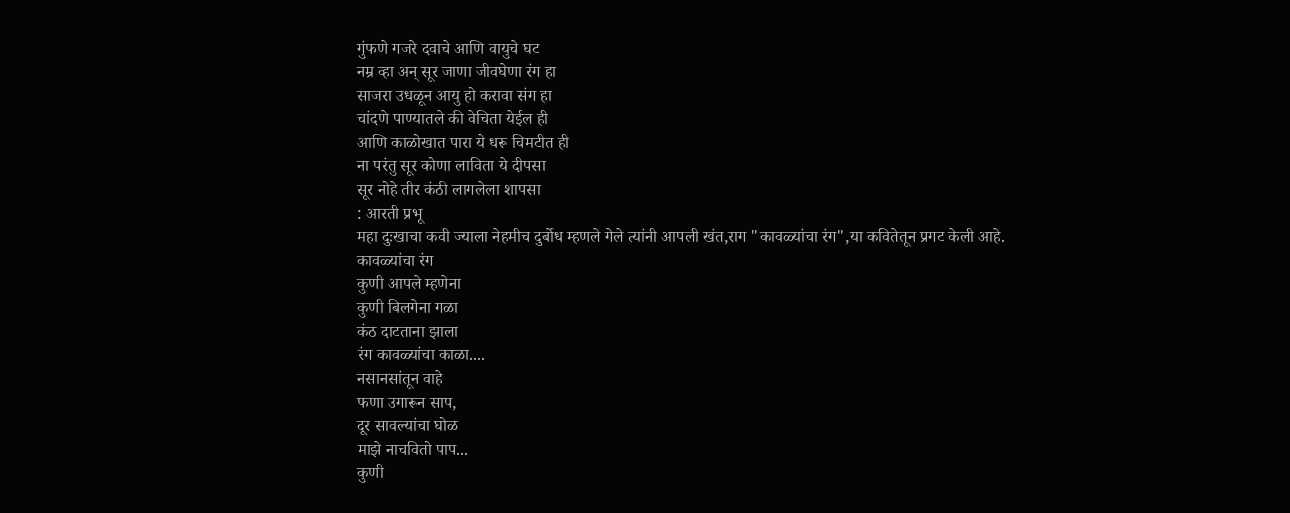गुंफणे गजरे दवाचे आणि वायुचे घट
नम्र व्हा अन् सूर जाणा जीवघेणा रंग हा
साजरा उधळून आयु हो करावा संग हा
चांदणे पाण्यातले की वेचिता येईल ही
आणि काळोखात पारा ये धरू चिमटीत ही
ना परंतु सूर कोणा लाविता ये दीपसा
सूर नोहे तीर कंठी लागलेला शापसा
: आरती प्रभू
महा दुःखाचा कवी ज्याला नेहमीच दुर्बोध म्हणले गेले त्यांनी आपली खंत,राग "कावळ्यांचा रंग",या कवितेतून प्रगट केली आहे.
कावळ्यांचा रंग
कुणी आपले म्हणेना
कुणी बिलगेना गळा
कंठ दाटताना झाला
रंग कावळ्यांचा काळा....
नसानसांतून वाहे
फणा उगारून साप,
दूर सावल्यांचा घोळ
माझे नाचवितो पाप...
कुणी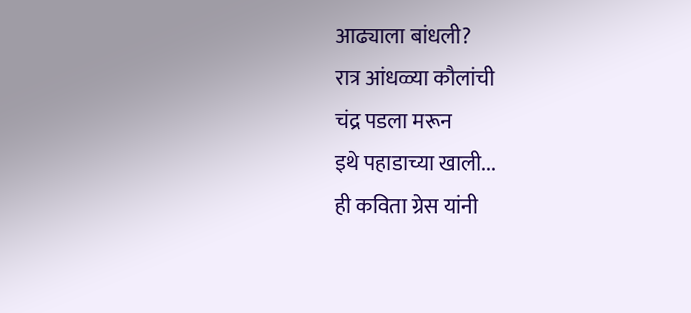आढ्याला बांधली?
रात्र आंधळ्या कौलांची
चंद्र पडला मरून
इथे पहाडाच्या खाली...
ही कविता ग्रेस यांनी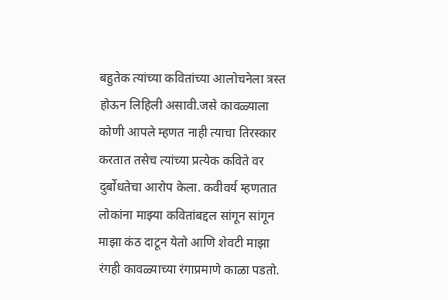बहुतेक त्यांच्या कवितांच्या आलोचनेला त्रस्त होऊन लिहिली असावी.जसे कावळ्याला कोणी आपले म्हणत नाही त्याचा तिरस्कार करतात तसेच त्यांच्या प्रत्येक कविते वर दुर्बोधतेचा आरोप केला. कवीवर्य म्हणतात लोकांना माझ्या कवितांबद्दल सांगून सांगून माझा कंठ दाटून येतो आणि शेवटी माझा रंगही कावळ्याच्या रंगाप्रमाणे काळा पडतो.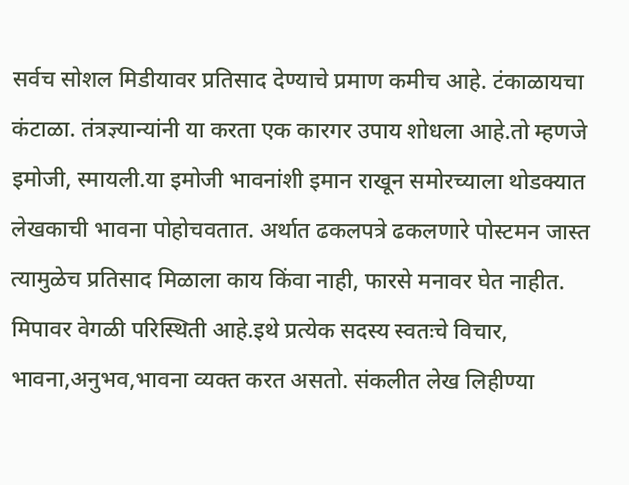सर्वच सोशल मिडीयावर प्रतिसाद देण्याचे प्रमाण कमीच आहे. टंकाळायचा कंटाळा. तंत्रज्ञ्यान्यांनी या करता एक कारगर उपाय शोधला आहे.तो म्हणजे इमोजी, स्मायली.या इमोजी भावनांशी इमान राखून समोरच्याला थोडक्यात लेखकाची भावना पोहोचवतात. अर्थात ढकलपत्रे ढकलणारे पोस्टमन जास्त त्यामुळेच प्रतिसाद मिळाला काय किंवा नाही, फारसे मनावर घेत नाहीत.
मिपावर वेगळी परिस्थिती आहे.इथे प्रत्येक सदस्य स्वतःचे विचार, भावना,अनुभव,भावना व्यक्त करत असतो. संकलीत लेख लिहीण्या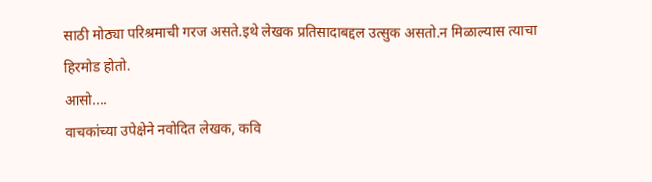साठी मोठ्या परिश्रमाची गरज असते.इथे लेखक प्रतिसादाबद्दल उत्सुक असतो.न मिळाल्यास त्याचा हिरमोड होतो.
आसो....
वाचकांच्या उपेक्षेने नवोदित लेखक, कवि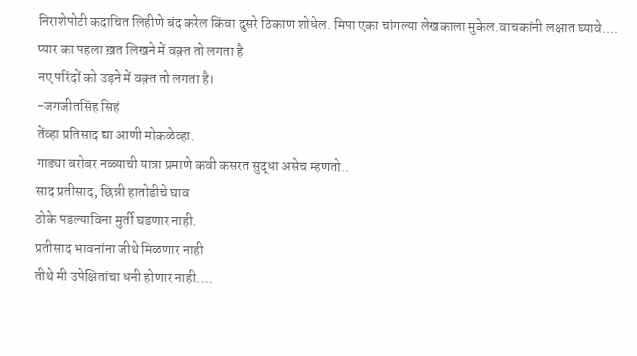निराशेपोटी कदाचित लिहीणे बंद करेल किंवा दुसरे ठिकाण शोधेल. मिपा एका चांगल्या लेखकाला मुकेल.वाचकांनी लक्षात घ्यावे....
प्यार का पहला ख़त लिखने में वक़्त तो लगता है
नए परिंदों को उड़ने में वक़्त तो लगता है।
-जगजीतसिंह सिहं
तेंव्हा प्रतिसाद द्या आणी मोकळेव्हा.
गाड्या बरोबर नळ्याची यात्रा प्रमाणे कवी कसरत सुद्धा असेच म्हणतो..
साद प्रतीसाद, छिन्नी हातोडीचे घाव
ठोके पडल्याविना मुर्ती घडणार नाही.
प्रतीसाद भावनांना जीथे मिळणार नाही
तीथे मी उपेक्षितांचा धनी होणार नाही....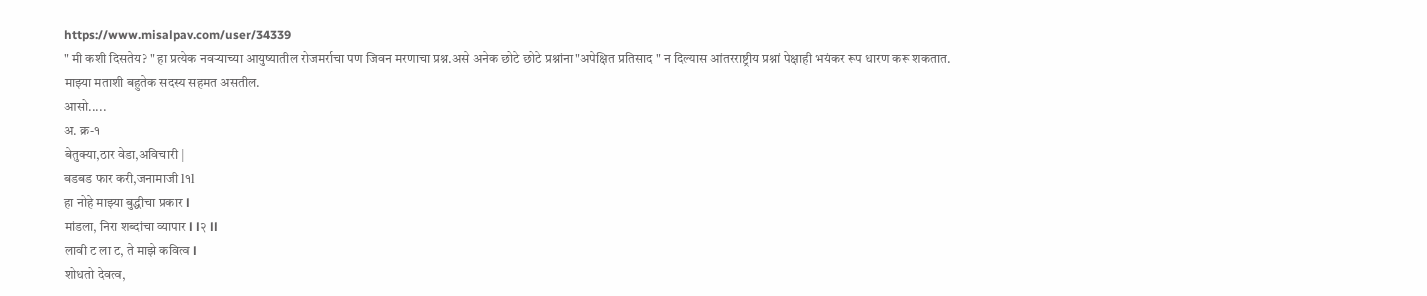https://www.misalpav.com/user/34339
" मी कशी दिसतेय? " हा प्रत्येक नवऱ्याच्या आयुष्यातील रोजमर्राचा पण जिवन मरणाचा प्रश्न.असे अनेक छोटे छोटे प्रश्नांना"अपेक्षित प्रतिसाद " न दिल्यास आंतरराष्ट्रीय प्रश्नां पेक्षाही भयंकर रूप धारण करू शकतात.
माझ्या मताशी बहुतेक सदस्य सहमत असतील.
आसो.....
अ. क्र-१
बेतुक्या,ठार वेडा,अविचारी |
बडबड फार करी,जनामाजी l१l
हा नोहे माझ्या बुद्धीचा प्रकार l
मांडला, निरा शब्दांचा व्यापार l l२ ll
लावी ट ला ट, ते माझे कवित्व l
शोधतो देवत्व,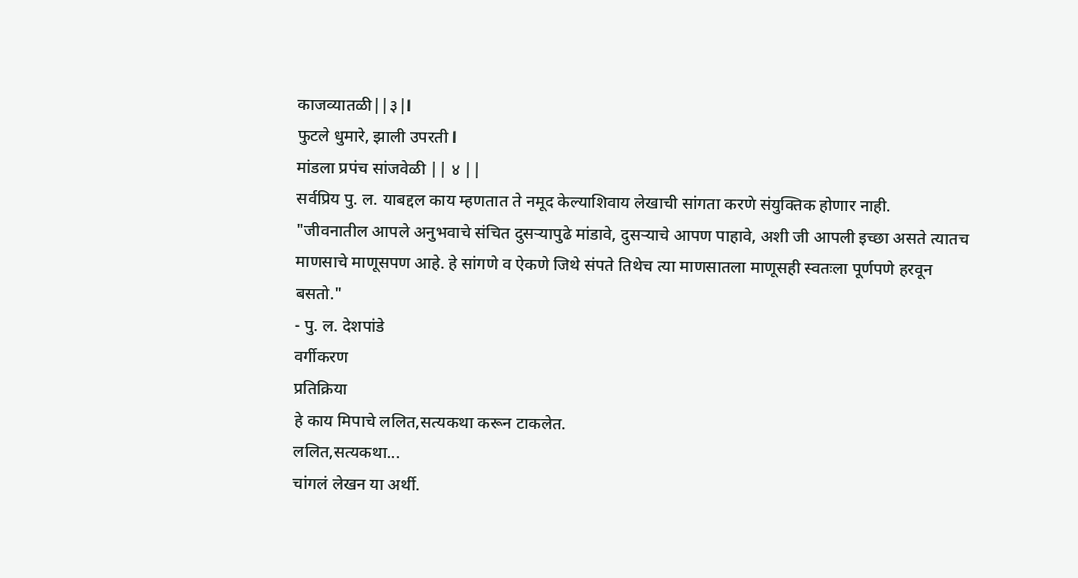काजव्यातळी||३|l
फुटले धुमारे, झाली उपरती l
मांडला प्रपंच सांजवेळी || ४ ||
सर्वप्रिय पु. ल. याबद्दल काय म्हणतात ते नमूद केल्याशिवाय लेखाची सांगता करणे संयुक्तिक होणार नाही.
"जीवनातील आपले अनुभवाचे संचित दुसऱ्यापुढे मांडावे, दुसऱ्याचे आपण पाहावे, अशी जी आपली इच्छा असते त्यातच माणसाचे माणूसपण आहे. हे सांगणे व ऐकणे जिथे संपते तिथेच त्या माणसातला माणूसही स्वतःला पूर्णपणे हरवून बसतो."
- पु. ल. देशपांडे
वर्गीकरण
प्रतिक्रिया
हे काय मिपाचे ललित,सत्यकथा करून टाकलेत.
ललित,सत्यकथा...
चांगलं लेखन या अर्थी.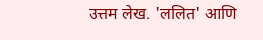उत्तम लेख. 'ललित' आणि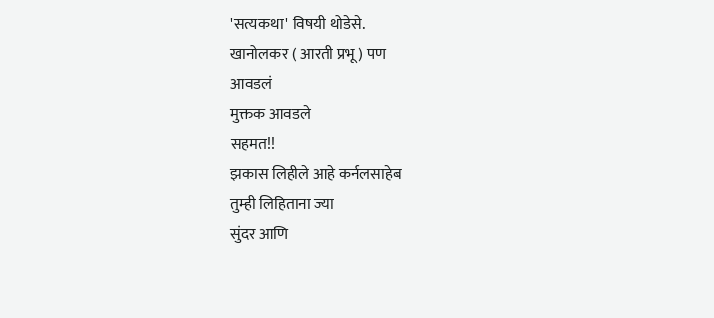'सत्यकथा' विषयी थोडेसे.
खानोलकर ( आरती प्रभू ) पण
आवडलं
मुक्तक आवडले
सहमत!!
झकास लिहीले आहे कर्नलसाहेब
तुम्ही लिहिताना ज्या
सुंदर आणि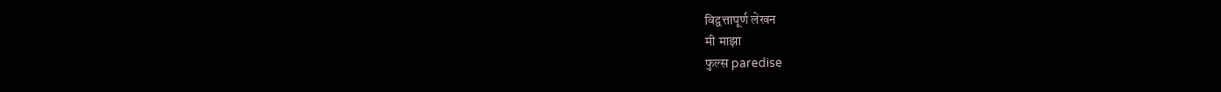विद्वत्तापूर्ण लेखन
मी माझा
फुल्स paredise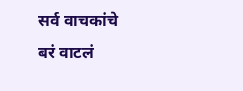सर्व वाचकांचे
बरं वाटलं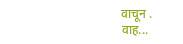वाचून .
वाह...